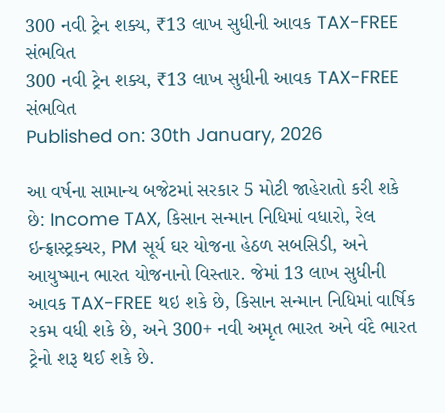300 નવી ટ્રેન શક્ય, ₹13 લાખ સુધીની આવક TAX-FREE સંભવિત
300 નવી ટ્રેન શક્ય, ₹13 લાખ સુધીની આવક TAX-FREE સંભવિત
Published on: 30th January, 2026

આ વર્ષના સામાન્ય બજેટમાં સરકાર 5 મોટી જાહેરાતો કરી શકે છે: Income TAX, કિસાન સન્માન નિધિમાં વધારો, રેલ ઇન્ફ્રાસ્ટ્રક્ચર, PM સૂર્ય ઘર યોજના હેઠળ સબસિડી, અને આયુષ્માન ભારત યોજનાનો વિસ્તાર. જેમાં 13 લાખ સુધીની આવક TAX-FREE થઇ શકે છે, કિસાન સન્માન નિધિમાં વાર્ષિક રકમ વધી શકે છે, અને 300+ નવી અમૃત ભારત અને વંદે ભારત ટ્રેનો શરૂ થઈ શકે છે.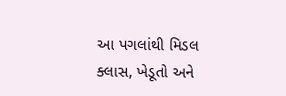આ પગલાંથી મિડલ ક્લાસ, ખેડૂતો અને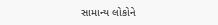સામાન્ય લોકોને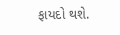ફાયદો થશે.